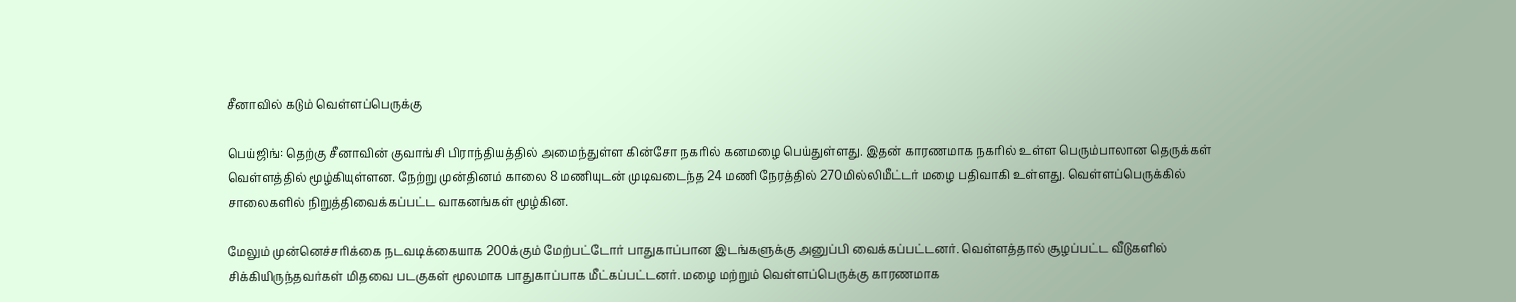சீனாவில் கடும் வெள்ளப்பெருக்கு

பெய்ஜிங்: தெற்கு சீனாவின் குவாங்சி பிராந்தியத்தில் அமைந்துள்ள கின்சோ நகரில் கனமழை பெய்துள்ளது. இதன் காரணமாக நகரில் உள்ள பெரும்பாலான தெருக்கள் வெள்ளத்தில் மூழ்கியுள்ளன. நேற்று முன்தினம் காலை 8 மணியுடன் முடிவடைந்த 24 மணி நேரத்தில் 270மில்லிமீட்டர் மழை பதிவாகி உள்ளது. வெள்ளப்பெருக்கில் சாலைகளில் நிறுத்திவைக்கப்பட்ட வாகனங்கள் மூழ்கின.

மேலும் முன்னெச்சரிக்கை நடவடிக்கையாக 200க்கும் மேற்பட்டோர் பாதுகாப்பான இடங்களுக்கு அனுப்பி வைக்கப்பட்டனர். வெள்ளத்தால் சூழப்பட்ட வீடுகளில் சிக்கியிருந்தவர்கள் மிதவை படகுகள் மூலமாக பாதுகாப்பாக மீட்கப்பட்டனர். மழை மற்றும் வெள்ளப்பெருக்கு காரணமாக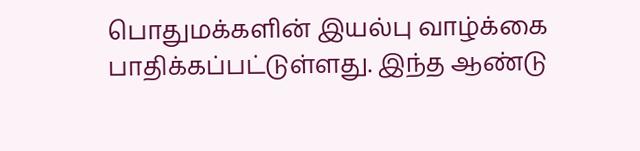பொதுமக்களின் இயல்பு வாழ்க்கை பாதிக்கப்பட்டுள்ளது. இந்த ஆண்டு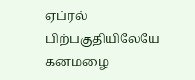ஏப்ரல் பிற்பகுதியிலேயே கனமழை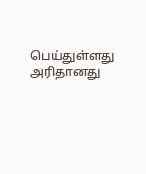பெய்துள்ளது அரிதானது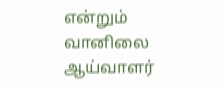என்றும் வானிலை ஆய்வாளர்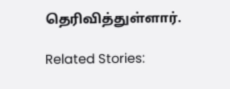தெரிவித்துள்ளார்.

Related Stories: